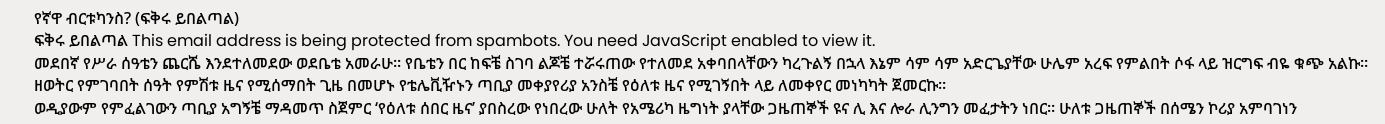የኛዋ ብርቱካንስ? (ፍቅሩ ይበልጣል)
ፍቅሩ ይበልጣል This email address is being protected from spambots. You need JavaScript enabled to view it.
መደበኛ የሥራ ሰዓቴን ጨርሼ እንደተለመደው ወደቤቴ አመራሁ። የቤቴን በር ከፍቼ ስገባ ልጆቼ ተሯሩጠው የተለመደ አቀባበላቸውን ካረጉልኝ በኋላ እኔም ሳም ሳም አድርጌያቸው ሁሌም አረፍ የምልበት ሶፋ ላይ ዝርግፍ ብዬ ቁጭ አልኩ። ዘወትር የምገባበት ሰዓት የምሽቱ ዜና የሚሰማበት ጊዜ በመሆኑ የቴሌቪዥኑን ጣቢያ መቀያየሪያ አንስቼ የዕለቱ ዜና የሚገኝበት ላይ ለመቀየር መነካካት ጀመርኩ።
ወዲያውም የምፈልገውን ጣቢያ አግኝቼ ማዳመጥ ስጀምር ‘የዕለቱ ሰበር ዜና’ ያበስረው የነበረው ሁለት የአሜሪካ ዜግነት ያላቸው ጋዜጠኞች ዩና ሊ እና ሎራ ሊንግን መፈታትን ነበር። ሁለቱ ጋዜጠኞች በሰሜን ኮሪያ አምባገነን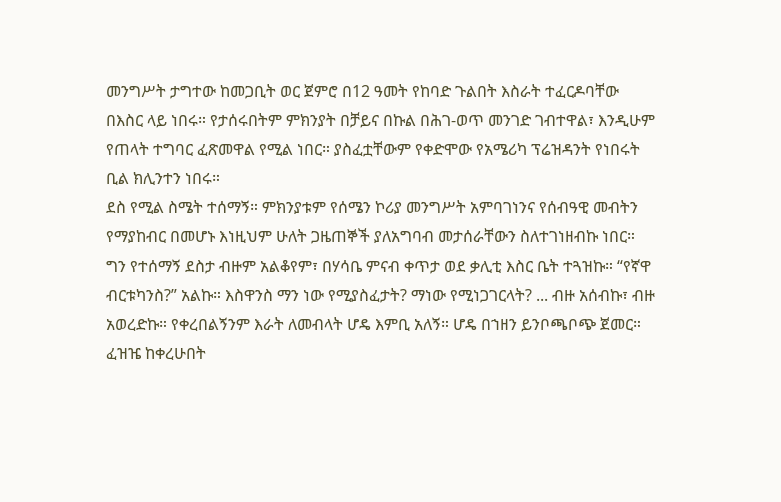መንግሥት ታግተው ከመጋቢት ወር ጀምሮ በ12 ዓመት የከባድ ጉልበት እስራት ተፈርዶባቸው በእስር ላይ ነበሩ። የታሰሩበትም ምክንያት በቻይና በኩል በሕገ-ወጥ መንገድ ገብተዋል፣ እንዲሁም የጠላት ተግባር ፈጽመዋል የሚል ነበር። ያስፈቷቸውም የቀድሞው የአሜሪካ ፕሬዝዳንት የነበሩት ቢል ክሊንተን ነበሩ።
ደስ የሚል ስሜት ተሰማኝ። ምክንያቱም የሰሜን ኮሪያ መንግሥት አምባገነንና የሰብዓዊ መብትን የማያከብር በመሆኑ እነዚህም ሁለት ጋዜጠኞች ያለአግባብ መታሰራቸውን ስለተገነዘብኩ ነበር። ግን የተሰማኝ ደስታ ብዙም አልቆየም፣ በሃሳቤ ምናብ ቀጥታ ወደ ቃሊቲ እስር ቤት ተጓዝኩ። “የኛዋ ብርቱካንስ?” አልኩ። እስዋንስ ማን ነው የሚያስፈታት? ማነው የሚነጋገርላት? ... ብዙ አሰብኩ፣ ብዙ አወረድኩ። የቀረበልኝንም እራት ለመብላት ሆዴ እምቢ አለኝ። ሆዴ በኀዘን ይንቦጫቦጭ ጀመር።
ፈዝዤ ከቀረሁበት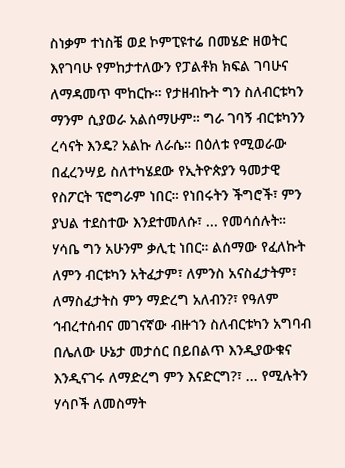ስነቃም ተነስቼ ወደ ኮምፒዩተሬ በመሄድ ዘወትር እየገባሁ የምከታተለውን የፓልቶክ ክፍል ገባሁና ለማዳመጥ ሞከርኩ። የታዘብኩት ግን ስለብርቱካን ማንም ሲያወራ አልሰማሁም። ግራ ገባኝ ብርቱካንን ረሳናት እንዴ? አልኩ ለራሴ። በዕለቱ የሚወራው በፈረንሣይ ስለተካሄደው የኢትዮጵያን ዓመታዊ የስፖርት ፕሮግራም ነበር። የነበሩትን ችግሮች፣ ምን ያህል ተደስተው እንደተመለሱ፣ ... የመሳሰሉት።
ሃሳቤ ግን አሁንም ቃሊቲ ነበር። ልሰማው የፈለኩት ለምን ብርቱካን አትፈታም፣ ለምንስ አናስፈታትም፣ ለማስፈታትስ ምን ማድረግ አለብን?፣ የዓለም ኅብረተሰብና መገናኛው ብዙኀን ስለብርቱካን አግባብ በሌለው ሁኔታ መታሰር በይበልጥ እንዲያውቁና እንዲናገሩ ለማድረግ ምን እናድርግ?፣ ... የሚሉትን ሃሳቦች ለመስማት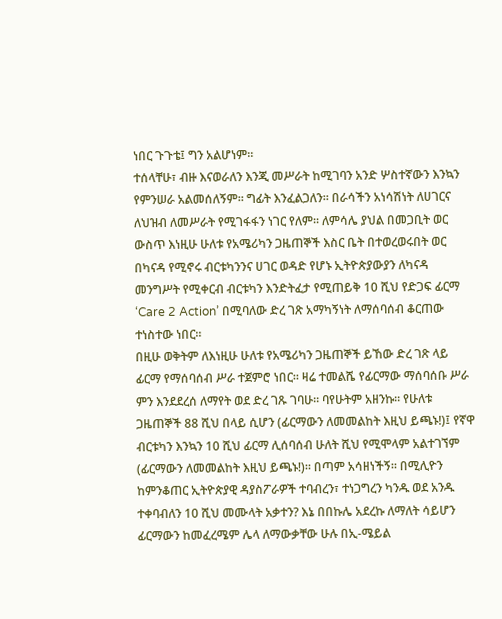ነበር ጉጉቴ፤ ግን አልሆነም።
ተሰላቸሁ፣ ብዙ እናወራለን እንጂ መሥራት ከሚገባን አንድ ሦስተኛውን እንኳን የምንሠራ አልመሰለኝም። ግፊት እንፈልጋለን። በራሳችን አነሳሽነት ለሀገርና ለህዝብ ለመሥራት የሚገፋፋን ነገር የለም። ለምሳሌ ያህል በመጋቢት ወር ውስጥ እነዚሁ ሁለቱ የአሜሪካን ጋዜጠኞች እስር ቤት በተወረወሩበት ወር በካናዳ የሚኖሩ ብርቱካንንና ሀገር ወዳድ የሆኑ ኢትዮጵያውያን ለካናዳ መንግሥት የሚቀርብ ብርቱካን እንድትፈታ የሚጠይቅ 10 ሺህ የድጋፍ ፊርማ ‘Care 2 Action’ በሚባለው ድረ ገጽ አማካኝነት ለማሰባሰብ ቆርጠው ተነስተው ነበር።
በዚሁ ወቅትም ለእነዚሁ ሁለቱ የአሜሪካን ጋዜጠኞች ይኸው ድረ ገጽ ላይ ፊርማ የማሰባሰብ ሥራ ተጀምሮ ነበር። ዛሬ ተመልሼ የፊርማው ማሰባሰቡ ሥራ ምን እንደደረሰ ለማየት ወደ ድረ ገጹ ገባሁ። ባየሁትም አዘንኩ። የሁለቱ ጋዜጠኞች 88 ሺህ በላይ ሲሆን (ፊርማውን ለመመልከት እዚህ ይጫኑ!)፤ የኛዋ ብርቱካን እንኳን 10 ሺህ ፊርማ ሊሰባሰብ ሁለት ሺህ የሚሞላም አልተገኘም (ፊርማውን ለመመልከት እዚህ ይጫኑ!)። በጣም አሳዘነችኝ። በሚሊዮን ከምንቆጠር ኢትዮጵያዊ ዳያስፖራዎች ተባብረን፣ ተነጋግረን ካንዱ ወደ አንዱ ተቀባብለን 10 ሺህ መሙላት አቃተን? እኔ በበኩሌ አደረኩ ለማለት ሳይሆን ፊርማውን ከመፈረሜም ሌላ ለማውቃቸው ሁሉ በኢ-ሜይል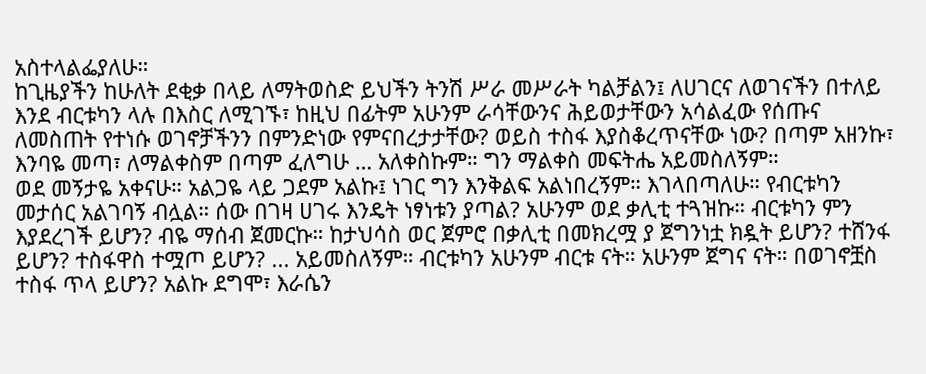አስተላልፌያለሁ።
ከጊዜያችን ከሁለት ደቂቃ በላይ ለማትወስድ ይህችን ትንሽ ሥራ መሥራት ካልቻልን፤ ለሀገርና ለወገናችን በተለይ እንደ ብርቱካን ላሉ በእስር ለሚገኙ፣ ከዚህ በፊትም አሁንም ራሳቸውንና ሕይወታቸውን አሳልፈው የሰጡና ለመስጠት የተነሱ ወገኖቻችንን በምንድነው የምናበረታታቸው? ወይስ ተስፋ እያስቆረጥናቸው ነው? በጣም አዘንኩ፣ እንባዬ መጣ፣ ለማልቀስም በጣም ፈለግሁ … አለቀስኩም። ግን ማልቀስ መፍትሔ አይመስለኝም።
ወደ መኝታዬ አቀናሁ። አልጋዬ ላይ ጋደም አልኩ፤ ነገር ግን እንቅልፍ አልነበረኝም። እገላበጣለሁ። የብርቱካን መታሰር አልገባኝ ብሏል። ሰው በገዛ ሀገሩ እንዴት ነፃነቱን ያጣል? አሁንም ወደ ቃሊቲ ተጓዝኩ። ብርቱካን ምን እያደረገች ይሆን? ብዬ ማሰብ ጀመርኩ። ከታህሳስ ወር ጀምሮ በቃሊቲ በመክረሟ ያ ጀግንነቷ ክዷት ይሆን? ተሸንፋ ይሆን? ተስፋዋስ ተሟጦ ይሆን? ... አይመስለኝም። ብርቱካን አሁንም ብርቱ ናት። አሁንም ጀግና ናት። በወገኖቿስ ተስፋ ጥላ ይሆን? አልኩ ደግሞ፣ እራሴን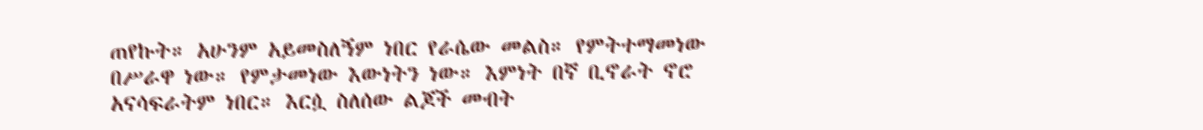ጠየኩት። አሁንም አይመስለኝም ነበር የራሴው መልስ። የምትተማመነው በሥራዋ ነው። የምታመነው እውነትን ነው። እምነት በኛ ቢኖራት ኖሮ አናሳፍራትም ነበር። እርሷ ስለሰው ልጆች መብት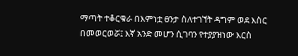ማጣት ተቆርቁራ በእምነቷ ፀንታ ስለተገኘት ዳግም ወደ እስር በመወርወሯ፤ እኛ አንድ መሆን ሲገባን የተያያዝነው እርስ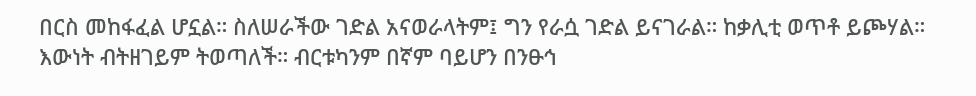በርስ መከፋፈል ሆኗል። ስለሠራችው ገድል አናወራላትም፤ ግን የራሷ ገድል ይናገራል። ከቃሊቲ ወጥቶ ይጮሃል። እውነት ብትዘገይም ትወጣለች። ብርቱካንም በኛም ባይሆን በንፁኅ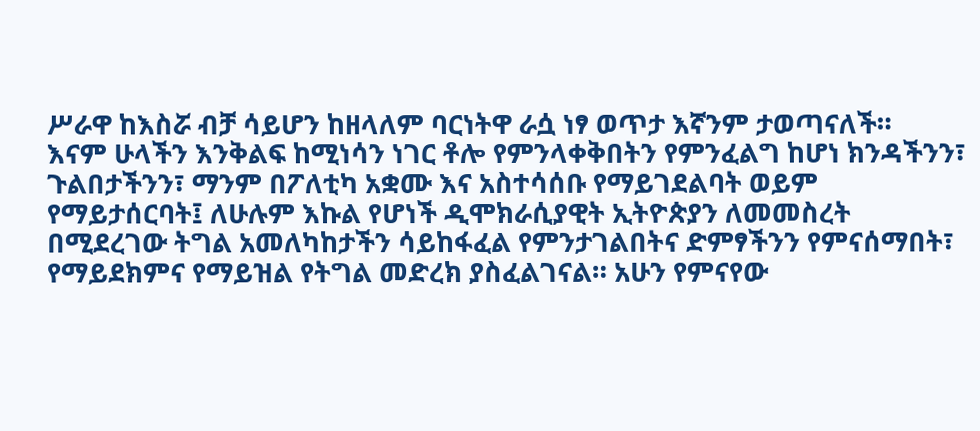ሥራዋ ከእስሯ ብቻ ሳይሆን ከዘላለም ባርነትዋ ራሷ ነፃ ወጥታ እኛንም ታወጣናለች።
እናም ሁላችን እንቅልፍ ከሚነሳን ነገር ቶሎ የምንላቀቅበትን የምንፈልግ ከሆነ ክንዳችንን፣ ጉልበታችንን፣ ማንም በፖለቲካ አቋሙ እና አስተሳሰቡ የማይገደልባት ወይም የማይታሰርባት፤ ለሁሉም እኩል የሆነች ዲሞክራሲያዊት ኢትዮጵያን ለመመስረት በሚደረገው ትግል አመለካከታችን ሳይከፋፈል የምንታገልበትና ድምፃችንን የምናሰማበት፣ የማይደክምና የማይዝል የትግል መድረክ ያስፈልገናል። አሁን የምናየው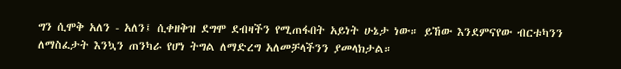ግን ሲሞቅ አለን - አለን፤ ሲቀዘቅዝ ደግሞ ደብዛችን የሚጠፋበት አይነት ሁኔታ ነው። ይኸው እንደምናየው ብርቱካንን ለማስፈታት እንኳን ጠንካራ የሆነ ትግል ለማድረግ አለመቻላችንን ያመላክታል።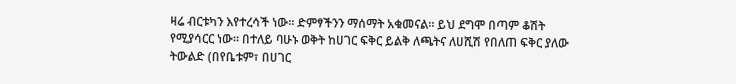ዛሬ ብርቱካን እየተረሳች ነው። ድምፃችንን ማሰማት አቁመናል። ይህ ደግሞ በጣም ቆሽት የሚያሳርር ነው። በተለይ ባሁኑ ወቅት ከሀገር ፍቅር ይልቅ ለጫትና ለሀሺሽ የበለጠ ፍቅር ያለው ትውልድ (በየቤቱም፣ በሀገር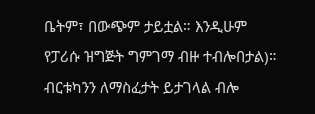ቤትም፣ በውጭም ታይቷል። እንዲሁም የፓሪሱ ዝግጅት ግምገማ ብዙ ተብሎበታል)። ብርቱካንን ለማስፈታት ይታገላል ብሎ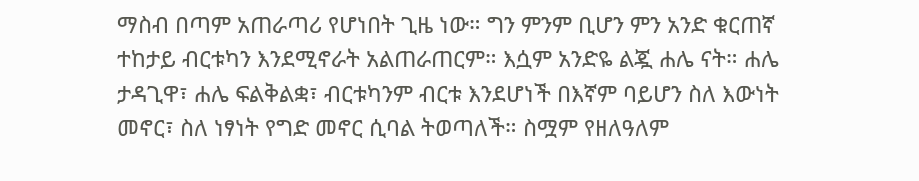ማስብ በጣም አጠራጣሪ የሆነበት ጊዜ ነው። ግን ምንም ቢሆን ምን አንድ ቁርጠኛ ተከታይ ብርቱካን እንደሚኖራት አልጠራጠርም። እሷም አንድዬ ልጇ ሐሌ ናት። ሐሌ ታዳጊዋ፣ ሐሌ ፍልቅልቋ፣ ብርቱካንም ብርቱ እንደሆነች በእኛም ባይሆን ስለ እውነት መኖር፣ ስለ ነፃነት የግድ መኖር ሲባል ትወጣለች። ስሟም የዘለዓለም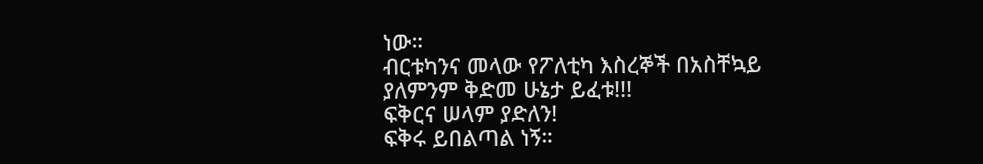ነው።
ብርቱካንና መላው የፖለቲካ እስረኞች በአስቸኳይ ያለምንም ቅድመ ሁኔታ ይፈቱ!!!
ፍቅርና ሠላም ያድለን!
ፍቅሩ ይበልጣል ነኝ።